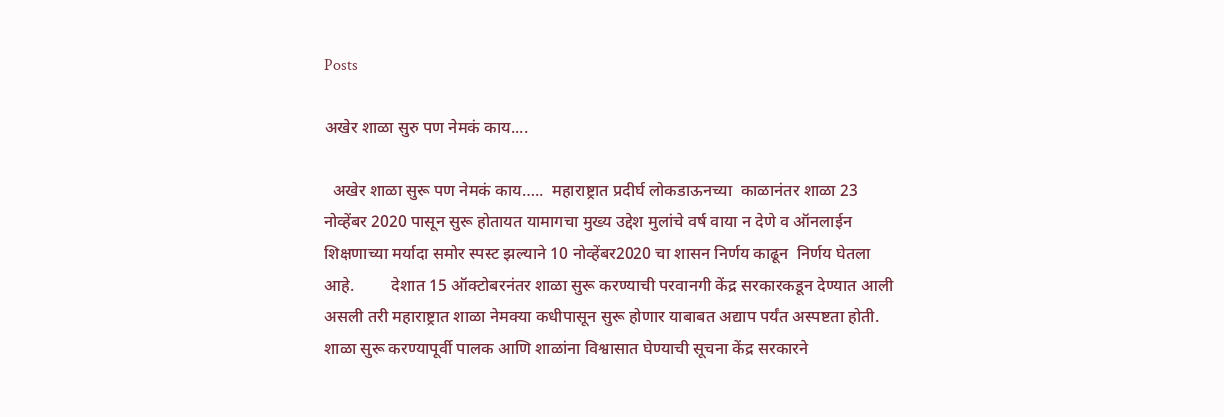Posts

अखेर शाळा सुरु पण नेमकं काय....

  अखेर शाळा सुरू पण नेमकं काय…..  महाराष्ट्रात प्रदीर्घ लोकडाऊनच्या  काळानंतर शाळा 23 नोव्हेंबर 2020 पासून सुरू होतायत यामागचा मुख्य उद्देश मुलांचे वर्ष वाया न देणे व ऑनलाईन शिक्षणाच्या मर्यादा समोर स्पस्ट झल्याने 10 नोव्हेंबर2020 चा शासन निर्णय काढून  निर्णय घेतला आहे.         देशात 15 ऑक्टोबरनंतर शाळा सुरू करण्याची परवानगी केंद्र सरकारकडून देण्यात आली असली तरी महाराष्ट्रात शाळा नेमक्या कधीपासून सुरू होणार याबाबत अद्याप पर्यंत अस्पष्टता होती.         शाळा सुरू करण्यापूर्वी पालक आणि शाळांना विश्वासात घेण्याची सूचना केंद्र सरकारने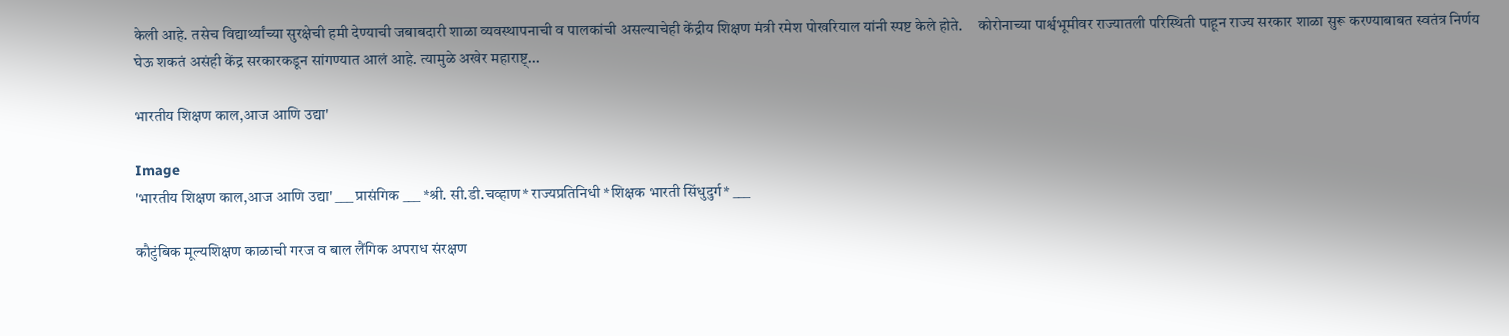केली आहे. तसेच विद्यार्थ्यांच्या सुरक्षेची हमी देण्याची जबाबदारी शाळा व्यवस्थापनाची व पालकांची असल्याचेही केंद्रीय शिक्षण मंत्री रमेश पोखरियाल यांनी स्पष्ट केले होते.     कोरोनाच्या पार्श्वभूमीवर राज्यातली परिस्थिती पाहून राज्य सरकार शाळा सुरू करण्याबाबत स्वतंत्र निर्णय घेऊ शकतं असंही केंद्र सरकारकडून सांगण्यात आलं आहे. त्यामुळे अखेर महाराष्ट्...

भारतीय शिक्षण काल,आज आणि उद्या'

Image
'भारतीय शिक्षण काल,आज आणि उद्या' ___ प्रासंगिक ___ *श्री. सी.डी.चव्हाण* राज्यप्रतिनिधी *शिक्षक भारती सिंधुदुर्ग* ___

कौटुंबिक मूल्यशिक्षण काळाची गरज व बाल लैंगिक अपराध संरक्षण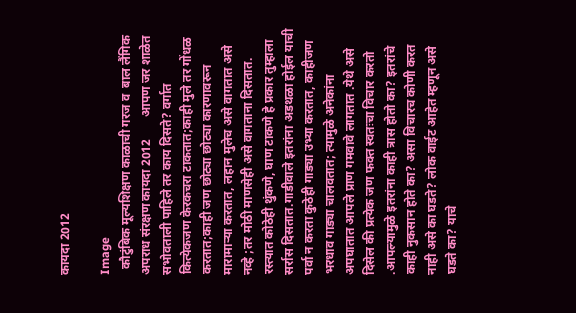कायदा 2012

Image
  कौटुंबिक मूल्यशिक्षण काळाची गरज व  बाल लैंगिक अपराध संरक्षण कायदा 2012       आपण जर शाळेत सभोवताली पाहिले तर काय दिसते? वर्गात कित्येकजण केरकचरा टाकतात;काही मुले तर गोंधळ करतात;काही जण छोट्या छोट्या कारणावरून मारामाऱ्या करतात, लहान मुलेच असे वागतात असे नव्हे ;तर मोठी माणसेही असे वागताना दिसतात. रस्त्यात कोठेही थुंकणे, घाण टाकणे हे प्रकार तुम्हाला सर्रास दिसतात.गाडीवाले इतरांना अडथळा होईल याची पर्वा न करता कुठेही गाड्या उभ्या करतात, काहीजण भरधाव गाड्या चालवतात; त्यामुळे अनेकांना अपघातात आपले प्राण गमवावे लागतात .येथे असे दिसेल की प्रत्येक जण फक्त स्वतःचा विचार करतो .आपल्यामुळे इतरांना काही त्रास होतो का? इतरांचे काही नुकसान होते का? असा विचारच कोणी करत नाही असे का घडते? लोक वाईट आहेत म्हणून असे घडते का? याचे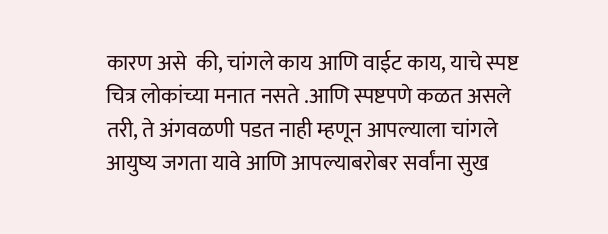कारण असे  की, चांगले काय आणि वाईट काय, याचे स्पष्ट चित्र लोकांच्या मनात नसते .आणि स्पष्टपणे कळत असले तरी, ते अंगवळणी पडत नाही म्हणून आपल्याला चांगले आयुष्य जगता यावे आणि आपल्याबरोबर सर्वांना सुख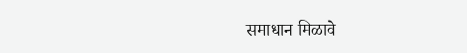समाधान मिळावे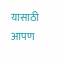यासाठी आपण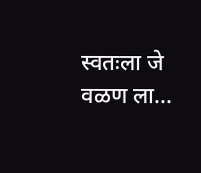स्वतःला जे वळण ला...